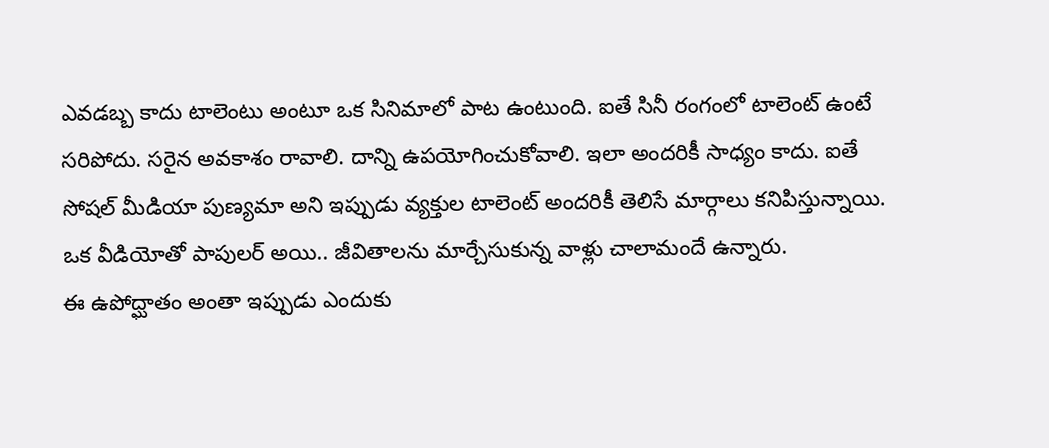ఎవడబ్బ కాదు టాలెంటు అంటూ ఒక సినిమాలో పాట ఉంటుంది. ఐతే సినీ రంగంలో టాలెంట్ ఉంటే సరిపోదు. సరైన అవకాశం రావాలి. దాన్ని ఉపయోగించుకోవాలి. ఇలా అందరికీ సాధ్యం కాదు. ఐతే సోషల్ మీడియా పుణ్యమా అని ఇప్పుడు వ్యక్తుల టాలెంట్ అందరికీ తెలిసే మార్గాలు కనిపిస్తున్నాయి. ఒక వీడియోతో పాపులర్ అయి.. జీవితాలను మార్చేసుకున్న వాళ్లు చాలామందే ఉన్నారు.
ఈ ఉపోద్ఘాతం అంతా ఇప్పుడు ఎందుకు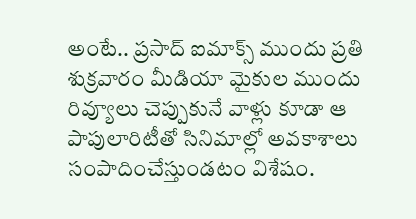అంటే.. ప్రసాద్ ఐమాక్స్ ముందు ప్రతి శుక్రవారం మీడియా మైకుల ముందు రివ్యూలు చెప్పుకునే వాళ్లు కూడా ఆ పాపులారిటీతో సినిమాల్లో అవకాశాలు సంపాదించేస్తుండటం విశేషం.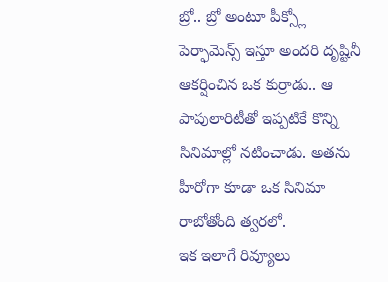బ్రో.. బ్రో అంటూ పీక్స్లో పెర్ఫామెన్స్ ఇస్తూ అందరి దృష్టినీ ఆకర్షించిన ఒక కుర్రాడు.. ఆ పాపులారిటీతో ఇప్పటికే కొన్ని సినిమాల్లో నటించాడు. అతను హీరోగా కూడా ఒక సినిమా రాబోతోంది త్వరలో.
ఇక ఇలాగే రివ్యూలు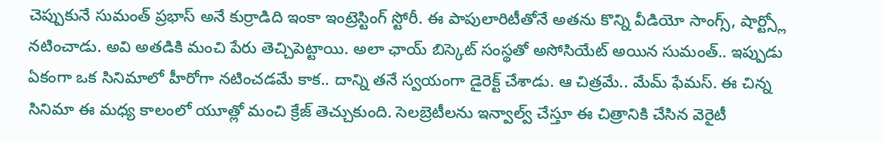చెప్పుకునే సుమంత్ ప్రభాస్ అనే కుర్రాడిది ఇంకా ఇంట్రెస్టింగ్ స్టోరీ. ఈ పాపులారిటీతోనే అతను కొన్ని వీడియో సాంగ్స్, షార్ట్స్లో నటించాడు. అవి అతడికి మంచి పేరు తెచ్చిపెట్టాయి. అలా ఛాయ్ బిస్కెట్ సంస్థతో అసోసియేట్ అయిన సుమంత్.. ఇప్పుడు ఏకంగా ఒక సినిమాలో హీరోగా నటించడమే కాక.. దాన్ని తనే స్వయంగా డైరెక్ట్ చేశాడు. ఆ చిత్రమే.. మేమ్ ఫేమస్. ఈ చిన్న సినిమా ఈ మధ్య కాలంలో యూత్లో మంచి క్రేజ్ తెచ్చుకుంది. సెలబ్రెటీలను ఇన్వాల్వ్ చేస్తూ ఈ చిత్రానికి చేసిన వెరైటీ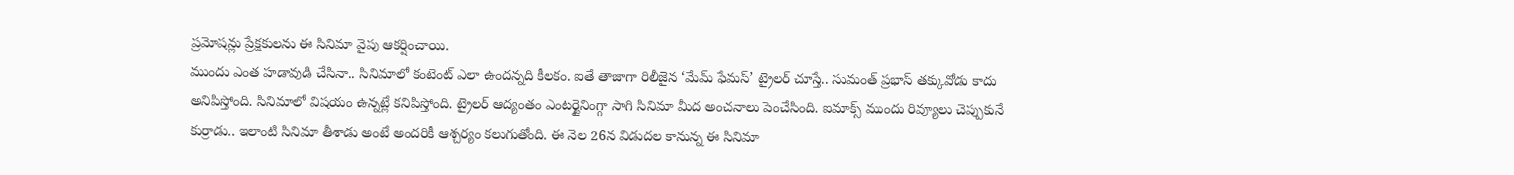ప్రమోషన్లు ప్రేక్షకులను ఈ సినిమా వైపు ఆకర్షించాయి.
ముందు ఎంత హడావుడి చేసినా.. సినిమాలో కంటెంట్ ఎలా ఉందన్నది కీలకం. ఐతే తాజాగా రిలీజైన ‘మేమ్ ఫేమస్’ ట్రైలర్ చూస్తే.. సుమంత్ ప్రభాస్ తక్కువోడు కాదు అనిపిస్తోంది. సినిమాలో విషయం ఉన్నట్లే కనిపిస్తోంది. ట్రైలర్ ఆద్యంతం ఎంటర్టైనింగ్గా సాగి సినిమా మీద అంచనాలు పెంచేసింది. ఐమాక్స్ ముందు రివ్యూలు చెప్పుకునే కుర్రాడు.. ఇలాంటి సినిమా తీశాడు అంటే అందరికీ ఆశ్చర్యం కలుగుతోంది. ఈ నెల 26న విడుదల కానున్న ఈ సినిమా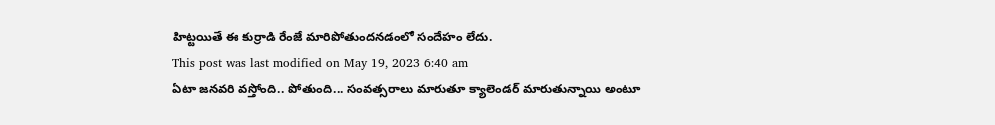హిట్టయితే ఈ కుర్రాడి రేంజే మారిపోతుందనడంలో సందేహం లేదు.
This post was last modified on May 19, 2023 6:40 am
ఏటా జనవరి వస్తోంది.. పోతుంది... సంవత్సరాలు మారుతూ క్యాలెండర్ మారుతున్నాయి అంటూ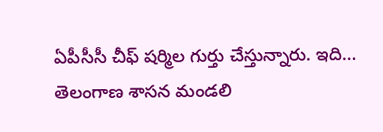ఏపీసీసీ చీఫ్ షర్మిల గుర్తు చేస్తున్నారు. ఇది…
తెలంగాణ శాసన మండలి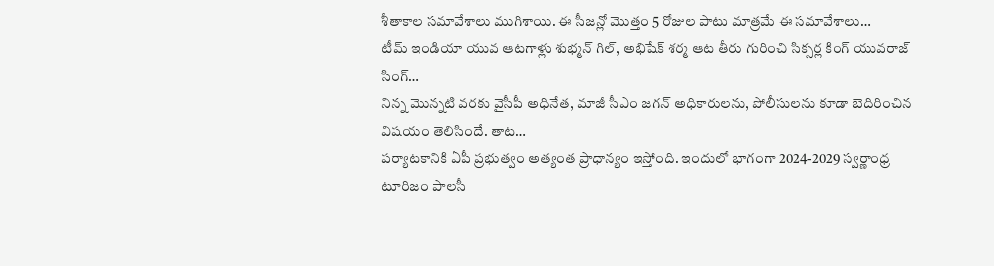శీతాకాల సమావేశాలు ముగిశాయి. ఈ సీజన్లో మొత్తం 5 రోజుల పాటు మాత్రమే ఈ సమావేశాలు…
టీమ్ ఇండియా యువ ఆటగాళ్లు శుభ్మన్ గిల్, అభిషేక్ శర్మ ఆట తీరు గురించి సిక్సర్ల కింగ్ యువరాజ్ సింగ్…
నిన్న మొన్నటి వరకు వైసీపీ అధినేత, మాజీ సీఎం జగన్ అధికారులను, పోలీసులను కూడా బెదిరించిన విషయం తెలిసిందే. తాట…
పర్యాటకానికి ఏపీ ప్రభుత్వం అత్యంత ప్రాధాన్యం ఇస్తోంది. ఇందులో భాగంగా 2024-2029 స్వర్ణాంధ్ర టూరిజం పాలసీ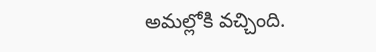అమల్లోకి వచ్చింది.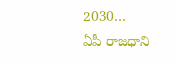2030…
ఏపీ రాజధాని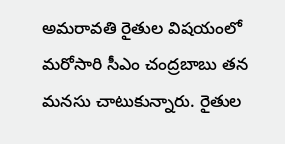అమరావతి రైతుల విషయంలో మరోసారి సీఎం చంద్రబాబు తన మనసు చాటుకున్నారు. రైతుల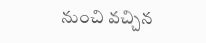నుంచి వచ్చిన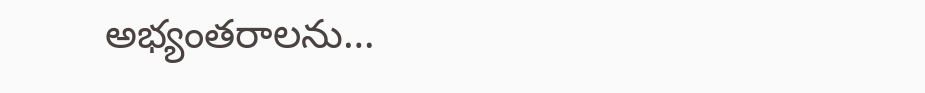అభ్యంతరాలను…